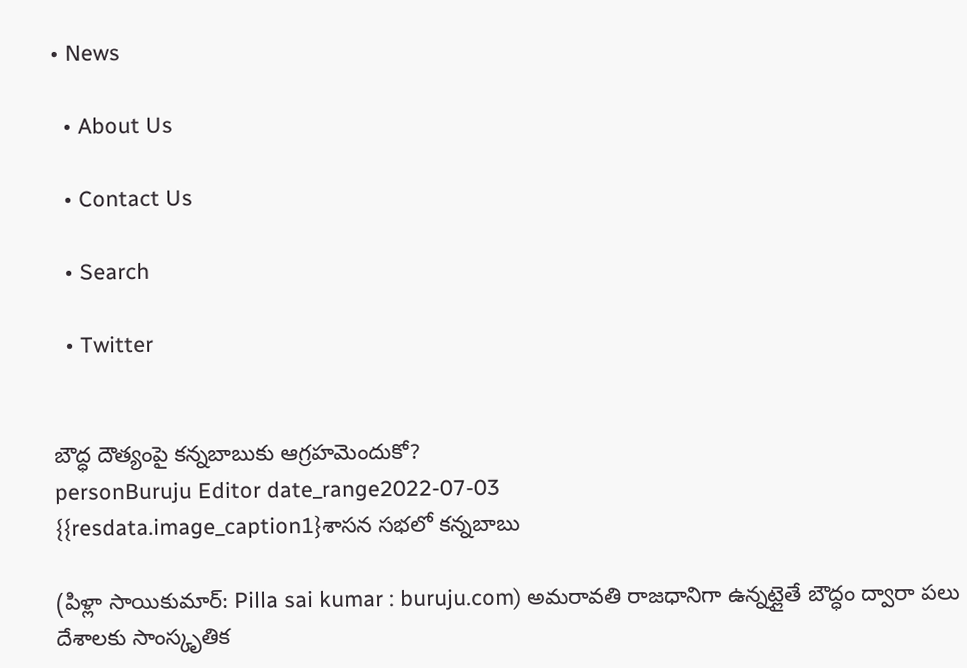• News

  • About Us

  • Contact Us

  • Search

  • Twitter


బౌద్ధ దౌత్యంపై కన్నబాబుకు ఆగ్రహమెందుకో?
personBuruju Editor date_range2022-07-03
{{resdata.image_caption1}శాసన సభలో కన్నబాబు

(పిళ్లా సాయికుమార్: Pilla sai kumar : buruju.com) అమరావతి రాజధానిగా ఉన్నట్లైతే బౌద్ధం ద్వారా పలు దేశాలకు సాంస్కృతిక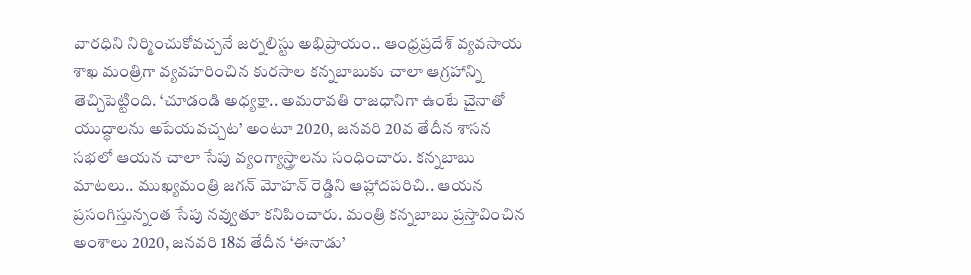వారధిని నిర్మించుకోవచ్చనే జర్నలిస్టు అభిప్రాయం.. ఆంధ్రప్రదేశ్ వ్యవసాయ శాఖ మంత్రిగా వ్యవహరించిన కురసాల కన్నబాబుకు చాలా ఆగ్రహాన్ని తెచ్చిపెట్టింది. ‘చూడండి అధ్యక్షా.. అమరావతి రాజధానిగా ఉంటే చైనాతో యుద్ధాలను అపేయవచ్చట’ అంటూ 2020, జనవరి 20వ తేదీన శాసన సభలో ఆయన చాలా సేపు వ్యంగ్యాస్త్రాలను సంధించారు. కన్నబాబు మాటలు.. ముఖ్యమంత్రి జగన్ మోహన్ రెడ్డిని ఆహ్లాదపరిచి.. ఆయన ప్రసంగిస్తున్నంత సేపు నవ్వుతూ కనిపించారు. మంత్రి కన్నబాబు ప్రస్తావించిన అంశాలు 2020, జనవరి 18వ తేదీన ‘ఈనాడు’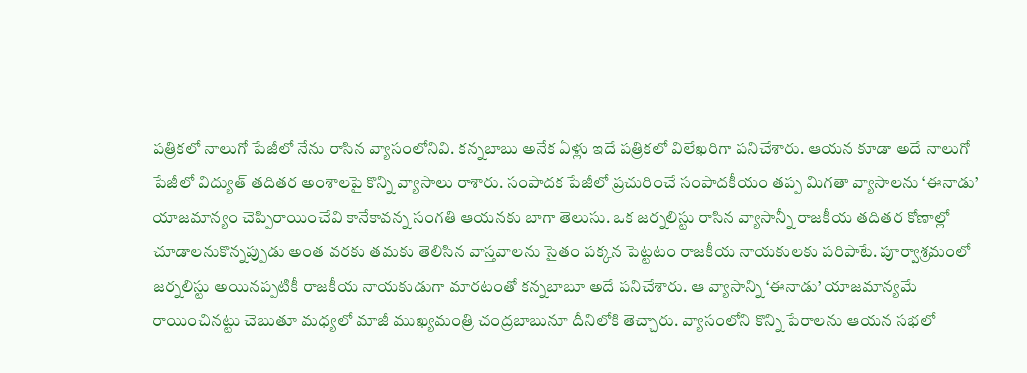పత్రికలో నాలుగో పేజీలో నేను రాసిన వ్యాసంలోనివి. కన్నబాబు అనేక ఏళ్లు ఇదే పత్రికలో విలేఖరిగా పనిచేశారు. ఆయన కూడా అదే నాలుగో పేజీలో విద్యుత్ తదితర అంశాలపై కొన్ని వ్యాసాలు రాశారు. సంపాదక పేజీలో ప్రచురించే సంపాదకీయం తప్ప మిగతా వ్యాసాలను ‘ఈనాడు’ యాజమాన్యం చెప్పిరాయించేవి కానేకావన్న సంగతి ఆయనకు బాగా తెలుసు. ఒక జర్నలిస్టు రాసిన వ్యాసాన్నీ రాజకీయ తదితర కోణాల్లో చూడాలనుకొన్నప్పుడు అంత వరకు తమకు తెలిసిన వాస్తవాలను సైతం పక్కన పెట్టటం రాజకీయ నాయకులకు పరిపాటే. పూర్వాశ్రమంలో జర్నలిస్టు అయినప్పటికీ రాజకీయ నాయకుడుగా మారటంతో కన్నబాబూ అదే పనిచేశారు. ఆ వ్యాసాన్ని ‘ఈనాడు’ యాజమాన్యమే రాయించినట్టు చెబుతూ మధ్యలో మాజీ ముఖ్యమంత్రి చంద్రబాబునూ దీనిలోకి తెచ్చారు. వ్యాసంలోని కొన్ని పేరాలను ఆయన సభలో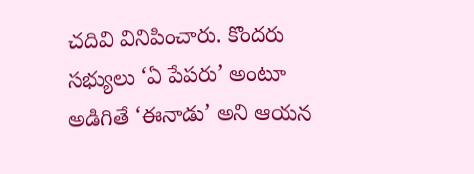చదివి వినిపించారు. కొందరు సభ్యులు ‘ఏ పేపరు’ అంటూ అడిగితే ‘ఈనాడు’ అని ఆయన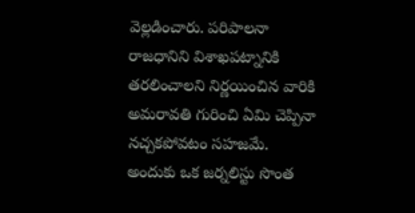వెల్లడించారు. పరిపాలనా రాజధానిని విశాఖపట్నానికి తరలించాలని నిర్ణయించిన వారికి అమరావతి గురించి ఏమి చెప్పినా నచ్చకపోవటం సహజమే. అందుకు ఒక జర్నలిస్టు సొంత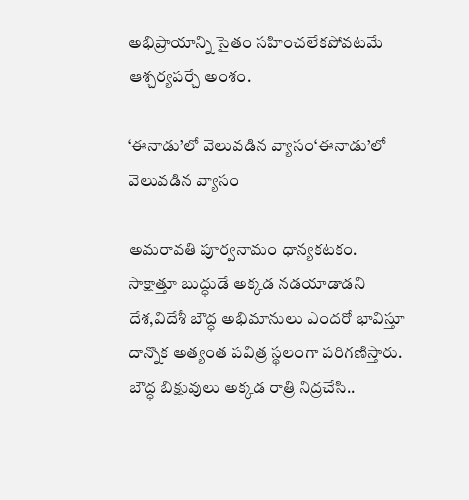అభిప్రాయాన్ని సైతం సహించలేకపోవటమే ఆశ్చర్యపర్చే అంశం.

‘ఈనాడు’లో వెలువడిన వ్యాసం‘ఈనాడు’లో వెలువడిన వ్యాసం

అమరావతి పూర్వనామం ధాన్యకటకం. సాక్షాత్తూ బుద్ధుడే అక్కడ నడయాడాడని దేశ,విదేశీ బౌద్ధ అభిమానులు ఎందరో భావిస్తూ దాన్నొక అత్యంత పవిత్ర స్థలంగా పరిగణిస్తారు. బౌద్ధ బిక్షువులు అక్కడ రాత్రి నిద్రచేసి..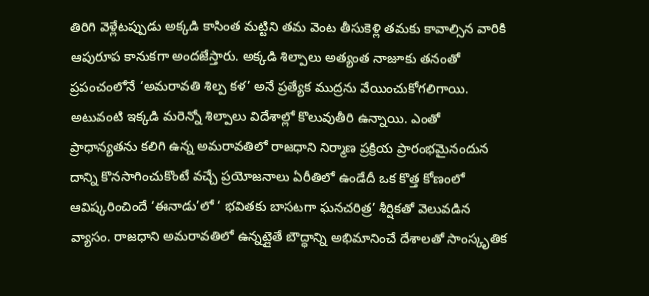తిరిగి వెళ్లేటప్పుడు అక్కడి కాసింత మట్టిని తమ వెంట తీసుకెళ్లి తమకు కావాల్సిన వారికి ఆపురూప కానుకగా అందజేస్తారు. అక్కడి శిల్పాలు అత్యంత నాజూకు తనంతో ప్రపంచంలోనే ‘అమరావతి శిల్ప కళ’ అనే ప్రత్యేక ముద్రను వేయించుకోగలిగాయి. అటువంటి ఇక్కడి మరెన్నో శిల్పాలు విదేశాల్లో కొలువుతీరి ఉన్నాయి. ఎంతో ప్రాధాన్యతను కలిగి ఉన్న అమరావతిలో రాజధాని నిర్మాణ ప్రక్రియ ప్రారంభమైనందున దాన్ని కొనసాగించుకొంటే వచ్చే ప్రయోజనాలు ఏరీతిలో ఉండేదీ ఒక కొత్త కోణంలో ఆవిష్కరించిందే ‘ఈనాడు’లో ‘ భవితకు బాసటగా ఘనచరిత్ర’ శీర్షికతో వెలువడిన వ్యాసం. రాజధాని అమరావతిలో ఉన్నట్లైతే బౌద్ధాన్ని అభిమానించే దేశాలతో సాంస్కృతిక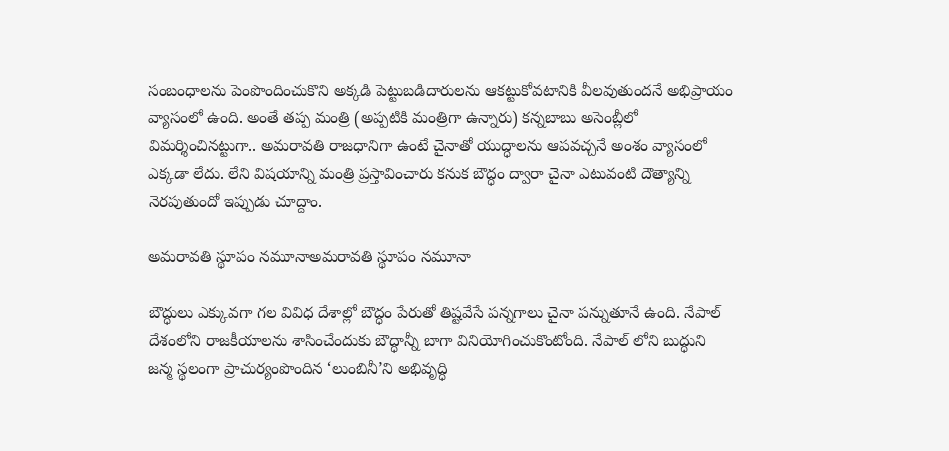సంబంధాలను పెంపొందించుకొని అక్కడి పెట్టుబడిదారులను ఆకట్టుకోవటానికి వీలవుతుందనే అభిప్రాయం వ్యాసంలో ఉంది. అంతే తప్ప మంత్రి (అప్పటికి మంత్రిగా ఉన్నారు) కన్నబాబు అసెంబ్లీలో విమర్శించినట్టుగా.. అమరావతి రాజధానిగా ఉంటే చైనాతో యుద్ధాలను ఆపవచ్చనే అంశం వ్యాసంలో ఎక్కడా లేదు. లేని విషయాన్ని మంత్రి ప్రస్తావించారు కనుక బౌద్ధం ద్వారా చైనా ఎటువంటి దౌత్యాన్ని నెరపుతుందో ఇప్పుడు చూద్దాం.

అమరావతి స్థూపం నమూనాఅమరావతి స్థూపం నమూనా

బౌద్ధులు ఎక్కువగా గల వివిధ దేశాల్లో బౌద్ధం పేరుతో తిష్టవేసే పన్నగాలు చైనా పన్నుతూనే ఉంది. నేపాల్ దేశంలోని రాజకీయాలను శాసించేందుకు బౌద్ధాన్నీ బాగా వినియోగించుకొంటోంది. నేపాల్ లోని బుద్ధుని జన్మ స్థలంగా ప్రాచుర్యంపొందిన ‘లుంబినీ’ని అభివృద్ధి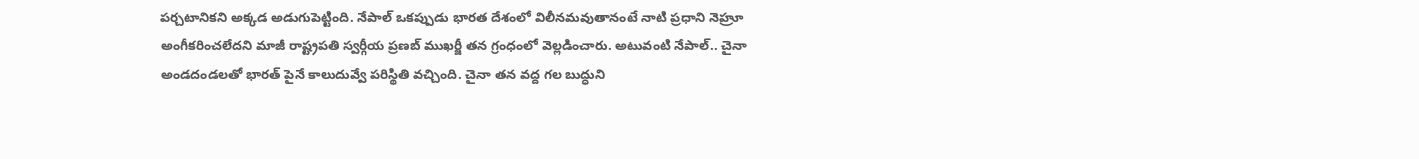పర్చటానికని అక్కడ అడుగుపెట్టింది. నేపాల్ ఒకప్పుడు భారత దేశంలో విలీనమవుతానంటే నాటి ప్రధాని నెహ్రూ అంగీకరించలేదని మాజీ రాష్ట్రపతి స్వర్గీయ ప్రణబ్ ముఖర్జీ తన గ్రంధంలో వెల్లడించారు. అటువంటి నేపాల్.. చైనా అండదండలతో భారత్ పైనే కాలుదువ్వే పరిస్థితి వచ్చింది. చైనా తన వద్ద గల బుద్ధుని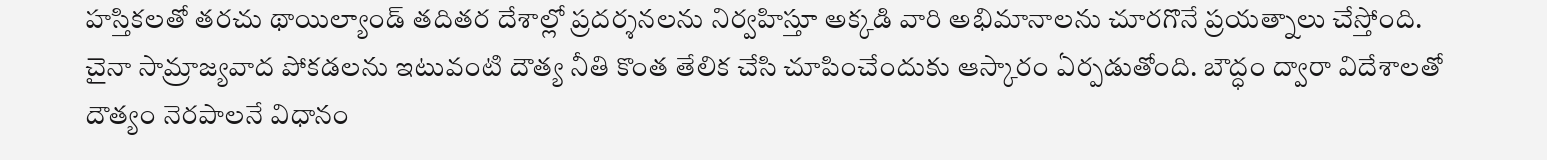హస్తికలతో తరచు థాయిల్యాండ్ తదితర దేశాల్లో ప్రదర్శనలను నిర్వహిస్తూ అక్కడి వారి అభిమానాలను చూరగొనే ప్రయత్నాలు చేస్తోంది. చైనా సామ్రాజ్యవాద పోకడలను ఇటువంటి దౌత్య నీతి కొంత తేలిక చేసి చూపించేందుకు ఆస్కారం ఏర్పడుతోంది. బౌద్ధం ద్వారా విదేశాలతో దౌత్యం నెరపాలనే విధానం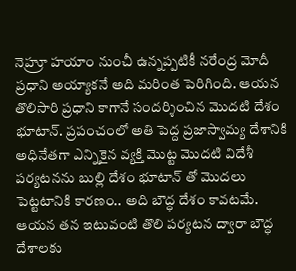నెహ్రూ హయాం నుంచీ ఉన్నప్పటికీ నరేంద్ర మోదీ ప్రధాని అయ్యాకనే అది మరింత పెరిగింది. ఆయన తొలిసారి ప్రధాని కాగానే సందర్శించిన మొదటి దేశం భూటాన్. ప్రపంచంలో అతి పెద్ద ప్రజాస్వామ్య దేశానికి అధినేతగా ఎన్నికైన వ్యక్తి మొట్ట మొదటి విదేశీ పర్యటనను బుల్లి దేశం భూటాన్ తో మొదలు పెట్టటానికి కారణం.. అది బౌద్ధ దేశం కావటమే. ఆయన తన ఇటువంటి తొలి పర్యటన ద్వారా బౌద్ధ దేశాలకు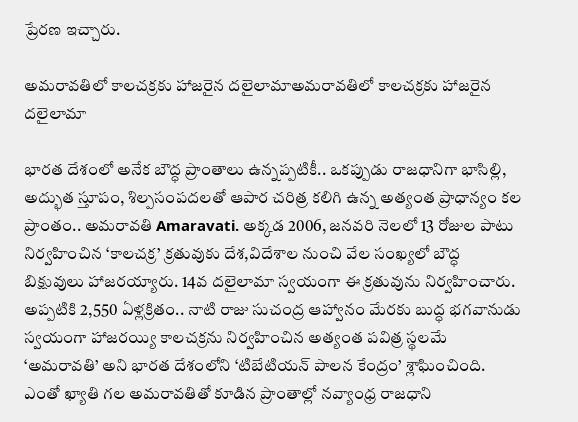ప్రేరణ ఇచ్చారు.

అమరావతిలో కాలచక్రకు హాజరైన దలైలామాఅమరావతిలో కాలచక్రకు హాజరైన దలైలామా

భారత దేశంలో అనేక బౌద్ధ ప్రాంతాలు ఉన్నప్పటికీ.. ఒకప్పుడు రాజధానిగా భాసిల్లి, అద్భుత స్తూపం, శిల్పసంపదలతో ఆపార చరిత్ర కలిగి ఉన్న అత్యంత ప్రాధాన్యం కల ప్రాంతం.. అమరావతి Amaravati. అక్కడ 2006, జనవరి నెలలో 13 రోజుల పాటు నిర్వహించిన ‘కాలచక్ర’ క్రతువుకు దేశ,విదేశాల నుంచి వేల సంఖ్యలో బౌద్ధ బిక్షువులు హాజరయ్యారు. 14వ దలైలామా స్వయంగా ఈ క్రతువును నిర్వహించారు. అప్పటికి 2,550 ఏళ్లక్రితం.. నాటి రాజు సుచంద్ర ఆహ్వానం మేరకు బుద్ధ భగవానుడు స్వయంగా హాజరయ్యి కాలచక్రను నిర్వహించిన అత్యంత పవిత్ర స్థలమే ‘అమరావతి’ అని భారత దేశంలోని ‘టిబేటియన్ పాలన కేంద్రం’ శ్లాఘించింది. ఎంతో ఖ్యాతి గల అమరావతితో కూడిన ప్రాంతాల్లో నవ్యాంధ్ర రాజధాని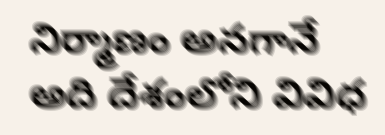నిర్మాణం అనగానే అది దేశంలోని వివిధ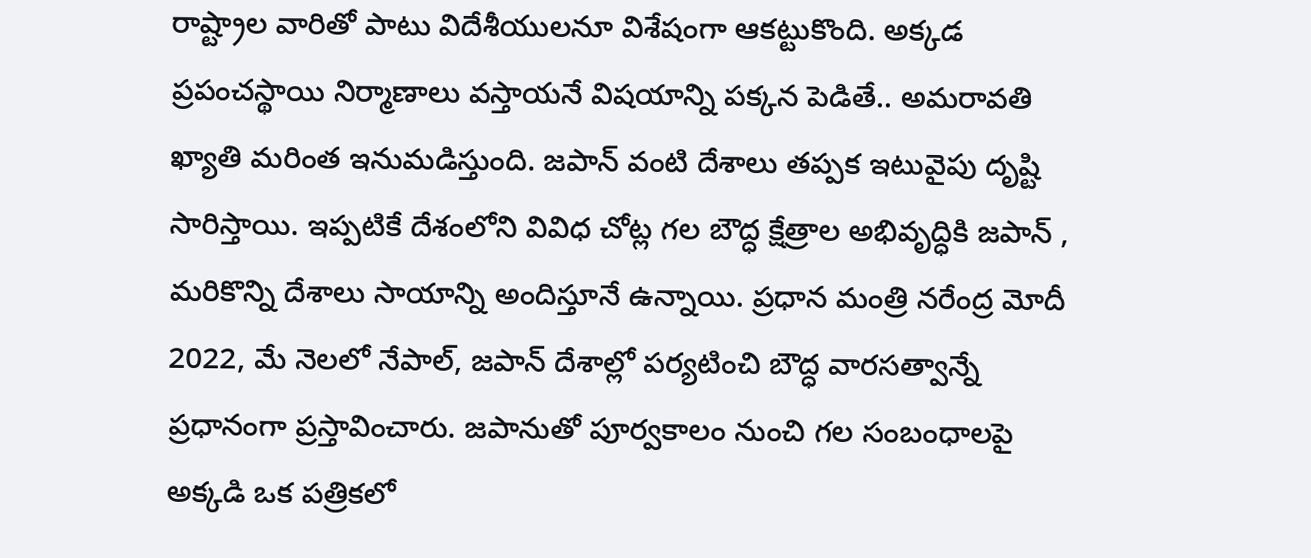రాష్ట్రాల వారితో పాటు విదేశీయులనూ విశేషంగా ఆకట్టుకొంది. అక్కడ ప్రపంచస్థాయి నిర్మాణాలు వస్తాయనే విషయాన్ని పక్కన పెడితే.. అమరావతి ఖ్యాతి మరింత ఇనుమడిస్తుంది. జపాన్ వంటి దేశాలు తప్పక ఇటువైపు దృష్టి సారిస్తాయి. ఇప్పటికే దేశంలోని వివిధ చోట్ల గల బౌద్ధ క్షేత్రాల అభివృద్ధికి జపాన్ , మరికొన్ని దేశాలు సాయాన్ని అందిస్తూనే ఉన్నాయి. ప్రధాన మంత్రి నరేంద్ర మోదీ 2022, మే నెలలో నేపాల్, జపాన్ దేశాల్లో పర్యటించి బౌద్ధ వారసత్వాన్నే ప్రధానంగా ప్రస్తావించారు. జపానుతో పూర్వకాలం నుంచి గల సంబంధాలపై అక్కడి ఒక పత్రికలో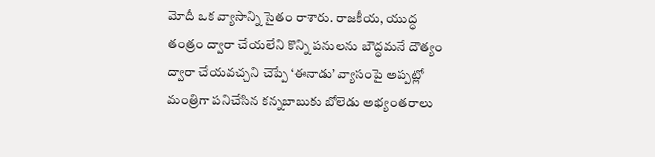మోదీ ఒక వ్యాసాన్ని సైతం రాశారు. రాజకీయ, యుద్ధ తంత్రం ద్వారా చేయలేని కొన్ని పనులను బౌద్ధమనే దౌత్యం ద్వారా చేయవచ్చని చెప్పే ‘ఈనాడు’ వ్యాసంపై అప్పట్లో మంత్రిగా పనిచేసిన కన్నబాబుకు బోలెడు అభ్యంతరాలు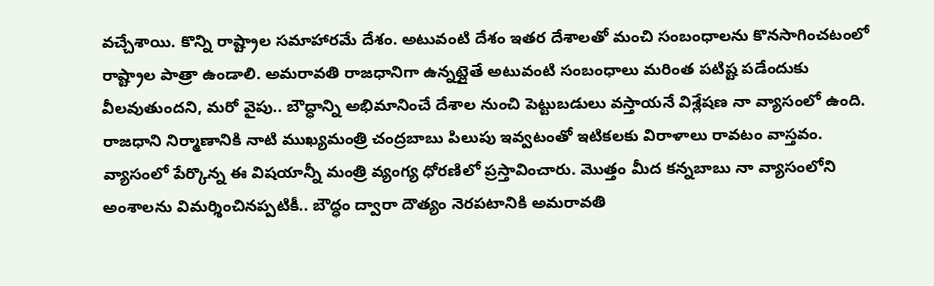వచ్చేశాయి. కొన్ని రాష్ట్రాల సమాహారమే దేశం. అటువంటి దేశం ఇతర దేశాలతో మంచి సంబంధాలను కొనసాగించటంలో రాష్ట్రాల పాత్రా ఉండాలి. అమరావతి రాజధానిగా ఉన్నట్లైతే అటువంటి సంబంధాలు మరింత పటిష్ట పడేందుకు వీలవుతుందని, మరో వైపు.. బౌద్ధాన్ని అభిమానించే దేశాల నుంచి పెట్టుబడులు వస్తాయనే విశ్లేషణ నా వ్యాసంలో ఉంది. రాజధాని నిర్మాణానికి నాటి ముఖ్యమంత్రి చంద్రబాబు పిలుపు ఇవ్వటంతో ఇటికలకు విరాళాలు రావటం వాస్తవం. వ్యాసంలో పేర్కొన్న ఈ విషయాన్నీ మంత్రి వ్యంగ్య ధోరణిలో ప్రస్తావించారు. మొత్తం మీద కన్నబాబు నా వ్యాసంలోని అంశాలను విమర్శించినప్పటికీ.. బౌద్ధం ద్వారా దౌత్యం నెరపటానికి అమరావతి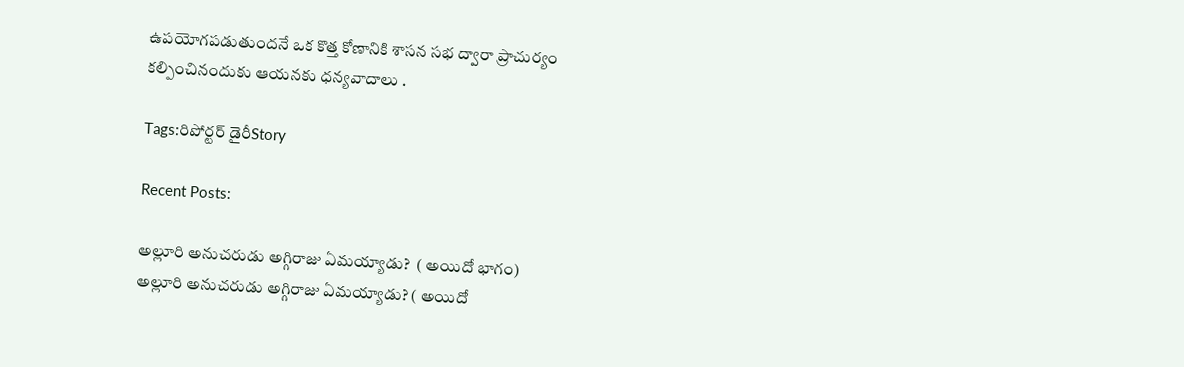ఉపయోగపడుతుందనే ఒక కొత్త కోణానికి శాసన సభ ద్వారా ప్రాచుర్యం కల్పించినందుకు ఆయనకు ధన్యవాదాలు .

Tags:రిపోర్టర్ డైరీStory

Recent Posts:

అల్లూరి అనుచరుడు అగ్గిరాజు ఏమయ్యాడు?  ( అయిదో భాగం)
అల్లూరి అనుచరుడు అగ్గిరాజు ఏమయ్యాడు? ( అయిదో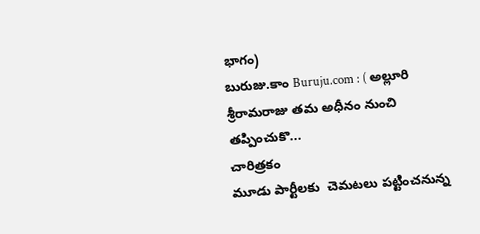భాగం)
బురుజు.కాం Buruju.com : ( అల్లూరి శ్రీరామరాజు తమ అధీనం నుంచి తప్పించుకొ...
చారిత్రకం
మూడు పార్టీలకు  చెమటలు పట్టించనున్న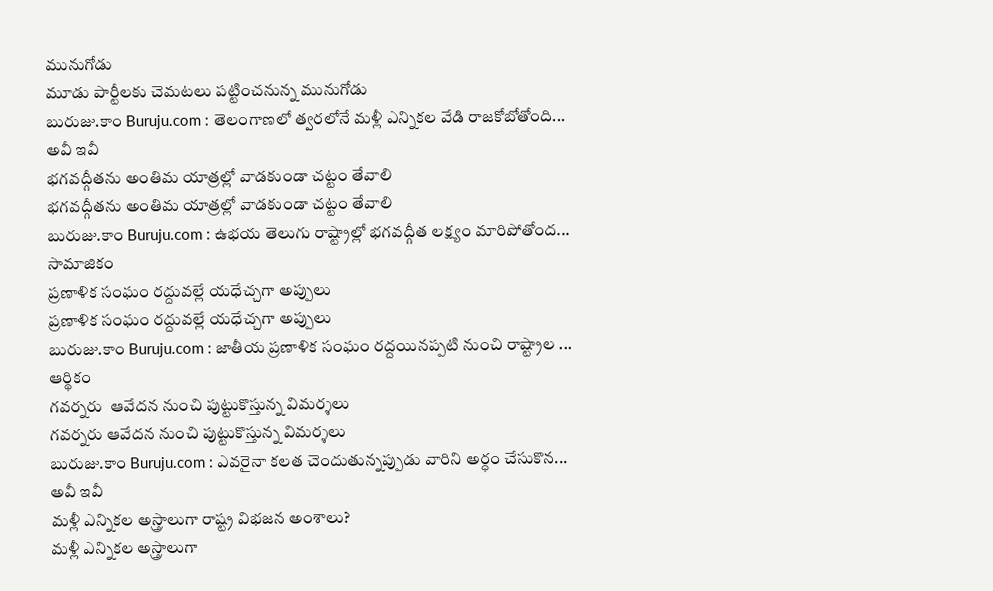మునుగోడు
మూడు పార్టీలకు చెమటలు పట్టించనున్న మునుగోడు
బురుజు.కాం Buruju.com : తెలంగాణలో త్వరలోనే మళ్లీ ఎన్నికల వేడి రాజకోబోతోంది...
అవీ ఇవీ
భగవద్గీతను అంతిమ యాత్రల్లో వాడకుండా చట్టం తేవాలి
భగవద్గీతను అంతిమ యాత్రల్లో వాడకుండా చట్టం తేవాలి
బురుజు.కాం Buruju.com : ఉభయ తెలుగు రాష్ట్రాల్లో భగవద్గీత లక్ష్యం మారిపోతోంద...
సామాజికం
ప్రణాళిక సంఘం రద్దువల్లే యధేచ్చగా అప్పులు
ప్రణాళిక సంఘం రద్దువల్లే యధేచ్చగా అప్పులు
బురుజు.కాం Buruju.com : జాతీయ ప్రణాళిక సంఘం రద్దయినప్పటి నుంచి రాష్ట్రాల ...
ఆర్థికం
గవర్నరు  ఆవేదన నుంచి పుట్టుకొస్తున్న విమర్శలు
గవర్నరు ఆవేదన నుంచి పుట్టుకొస్తున్న విమర్శలు
బురుజు.కాం Buruju.com : ఎవరైనా కలత చెందుతున్నప్పుడు వారిని అర్ధం చేసుకొన...
అవీ ఇవీ
మళ్లీ ఎన్నికల అస్త్రాలుగా రాష్ట్ర విభజన అంశాలు?
మళ్లీ ఎన్నికల అస్త్రాలుగా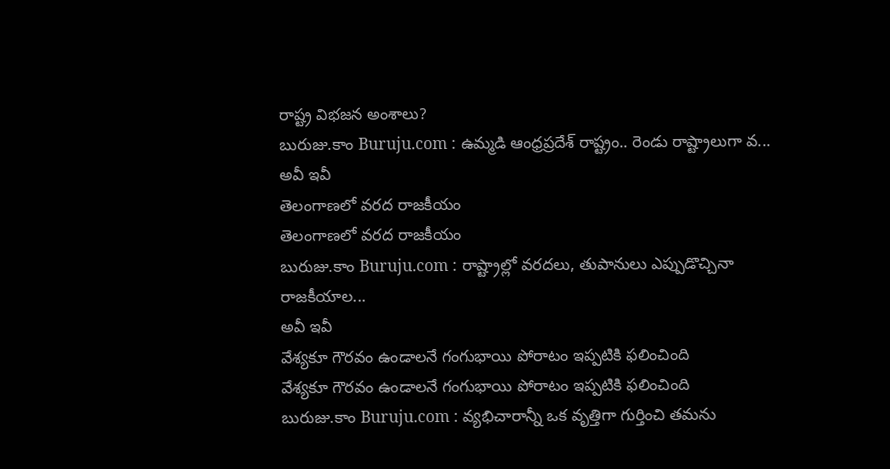రాష్ట్ర విభజన అంశాలు?
బురుజు.కాం Buruju.com : ఉమ్మడి ఆంధ్రప్రదేశ్ రాష్ట్రం.. రెండు రాష్ట్రాలుగా వ...
అవీ ఇవీ
తెలంగాణలో వరద రాజకీయం
తెలంగాణలో వరద రాజకీయం
బురుజు.కాం Buruju.com : రాష్ట్రాల్లో వరదలు, తుపానులు ఎప్పుడొచ్చినా రాజకీయాల...
అవీ ఇవీ
వేశ్యకూ గౌరవం ఉండాలనే గంగుభాయి పోరాటం ఇప్పటికి ఫలించింది
వేశ్యకూ గౌరవం ఉండాలనే గంగుభాయి పోరాటం ఇప్పటికి ఫలించింది
బురుజు.కాం Buruju.com : వ్యభిచారాన్నీ ఒక వృత్తిగా గుర్తించి తమను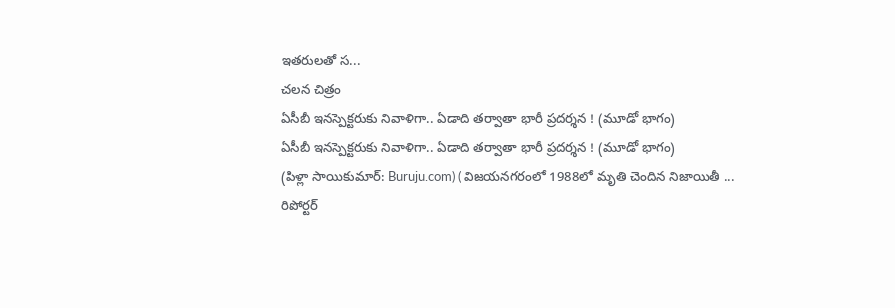ఇతరులతో స...
చలన చిత్రం
ఏసీబీ ఇనస్పెక్టరుకు నివాళిగా.. ఏడాది తర్వాతా భారీ ప్రదర్శన ! (మూడో భాగం)
ఏసీబీ ఇనస్పెక్టరుకు నివాళిగా.. ఏడాది తర్వాతా భారీ ప్రదర్శన ! (మూడో భాగం)
(పిళ్లా సాయికుమార్: Buruju.com) ( విజయనగరంలో 1988లో మృతి చెందిన నిజాయితీ ...
రిపోర్టర్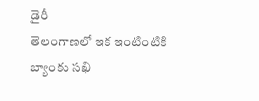డైరీ
తెలంగాణలో ఇక ఇంటింటికి బ్యాంకు సఖి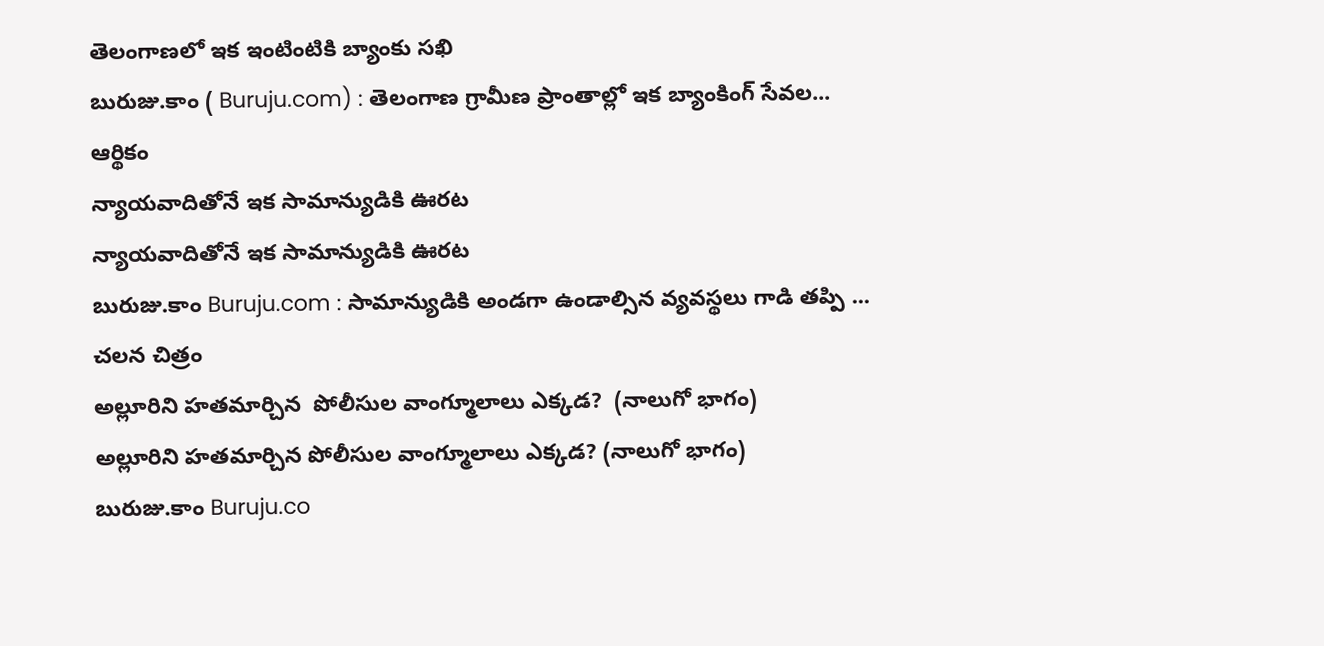తెలంగాణలో ఇక ఇంటింటికి బ్యాంకు సఖి
బురుజు.కాం ( Buruju.com) : తెలంగాణ గ్రామీణ ప్రాంతాల్లో ఇక బ్యాంకింగ్ సేవల...
ఆర్థికం
న్యాయవాదితోనే ఇక సామాన్యుడికి ఊరట
న్యాయవాదితోనే ఇక సామాన్యుడికి ఊరట
బురుజు.కాం Buruju.com : సామాన్యుడికి అండగా ఉండాల్సిన వ్యవస్థలు గాడి తప్పి ...
చలన చిత్రం
అల్లూరిని హతమార్చిన  పోలీసుల వాంగ్మూలాలు ఎక్కడ?  (నాలుగో భాగం)
అల్లూరిని హతమార్చిన పోలీసుల వాంగ్మూలాలు ఎక్కడ? (నాలుగో భాగం)
బురుజు.కాం Buruju.co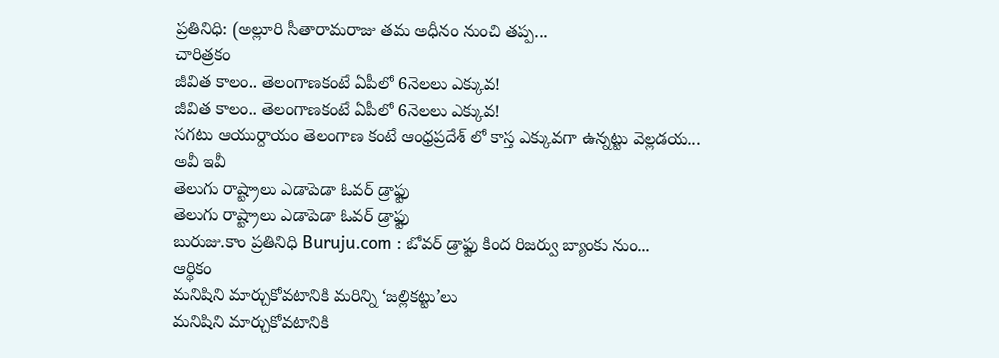ప్రతినిధి: (అల్లూరి సీతారామరాజు తమ అధీనం నుంచి తప్ప...
చారిత్రకం
జీవిత కాలం.. తెలంగాణకంటే ఏపీలో 6నెలలు ఎక్కువ!
జీవిత కాలం.. తెలంగాణకంటే ఏపీలో 6నెలలు ఎక్కువ!
సగటు ఆయుర్దాయం తెలంగాణ కంటే ఆంధ్రప్రదేశ్ లో కాస్త ఎక్కువగా ఉన్నట్టు వెల్లడయ...
అవీ ఇవీ
తెలుగు రాష్ట్రాలు ఎడాపెడా ఓవర్ డ్రాఫ్టు
తెలుగు రాష్ట్రాలు ఎడాపెడా ఓవర్ డ్రాఫ్టు
బురుజు.కాం ప్రతినిధి Buruju.com : ఒోవర్ డ్రాఫ్టు కింద రిజర్వు బ్యాంకు నుం...
ఆర్థికం
మనిషిని మార్చుకోవటానికి మరిన్ని ‘జల్లికట్టు’లు
మనిషిని మార్చుకోవటానికి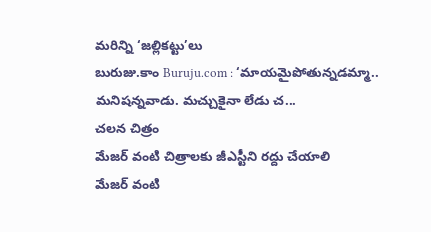మరిన్ని ‘జల్లికట్టు’లు
బురుజు.కాం Buruju.com : ‘మాయమైపోతున్నడమ్మా.. మనిషన్నవాడు. మచ్చుకైనా లేడు చ...
చలన చిత్రం
మేజర్ వంటి చిత్రాలకు జీఎస్టీని రద్దు చేయాలి
మేజర్ వంటి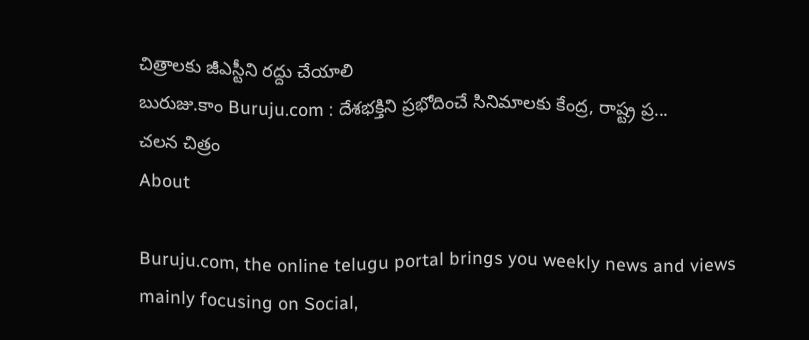చిత్రాలకు జీఎస్టీని రద్దు చేయాలి
బురుజు.కాం Buruju.com : దేశభక్తిని ప్రభోదించే సినిమాలకు కేంద్ర, రాష్ట్ర ప్ర...
చలన చిత్రం
About

Buruju.com, the online telugu portal brings you weekly news and views mainly focusing on Social,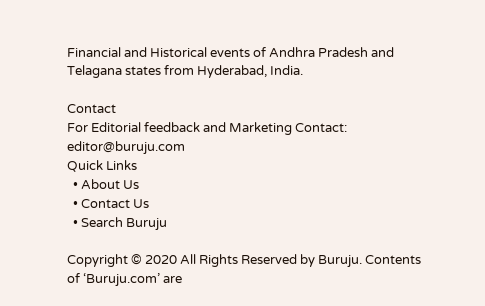Financial and Historical events of Andhra Pradesh and Telagana states from Hyderabad, India.

Contact
For Editorial feedback and Marketing Contact:
editor@buruju.com
Quick Links
  • About Us
  • Contact Us
  • Search Buruju

Copyright © 2020 All Rights Reserved by Buruju. Contents of ‘Buruju.com’ are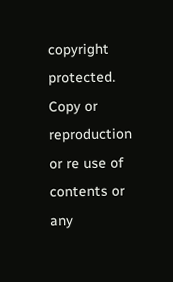copyright protected. Copy or reproduction or re use of contents or any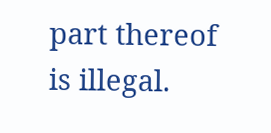part thereof is illegal.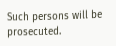Such persons will be prosecuted.